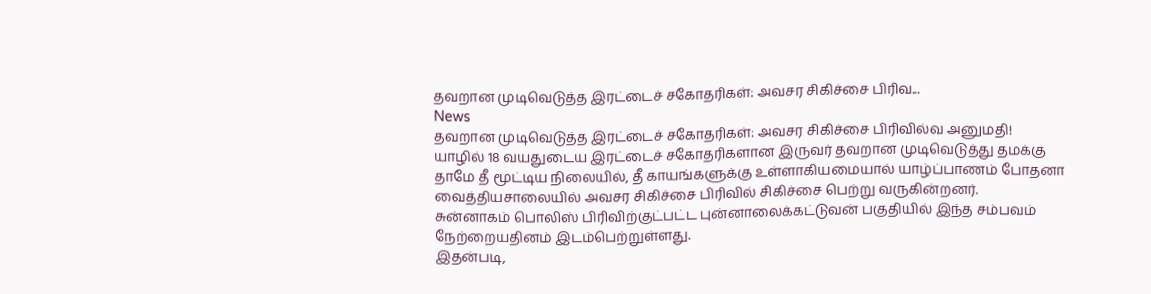தவறான முடிவெடுத்த இரட்டைச் சகோதரிகள்: அவசர சிகிச்சை பிரிவ...
News
தவறான முடிவெடுத்த இரட்டைச் சகோதரிகள்: அவசர சிகிச்சை பிரிவில்வ அனுமதி!
யாழில் 18 வயதுடைய இரட்டைச் சகோதரிகளான இருவர் தவறான முடிவெடுத்து தமக்கு தாமே தீ மூட்டிய நிலையில், தீ காயங்களுக்கு உள்ளாகியமையால் யாழ்ப்பாணம் போதனா வைத்தியசாலையில் அவசர சிகிச்சை பிரிவில் சிகிச்சை பெற்று வருகின்றனர்.
சுன்னாகம் பொலிஸ் பிரிவிற்குட்பட்ட புன்னாலைக்கட்டுவன் பகுதியில் இந்த சம்பவம் நேற்றையதினம் இடம்பெற்றுள்ளது.
இதன்படி,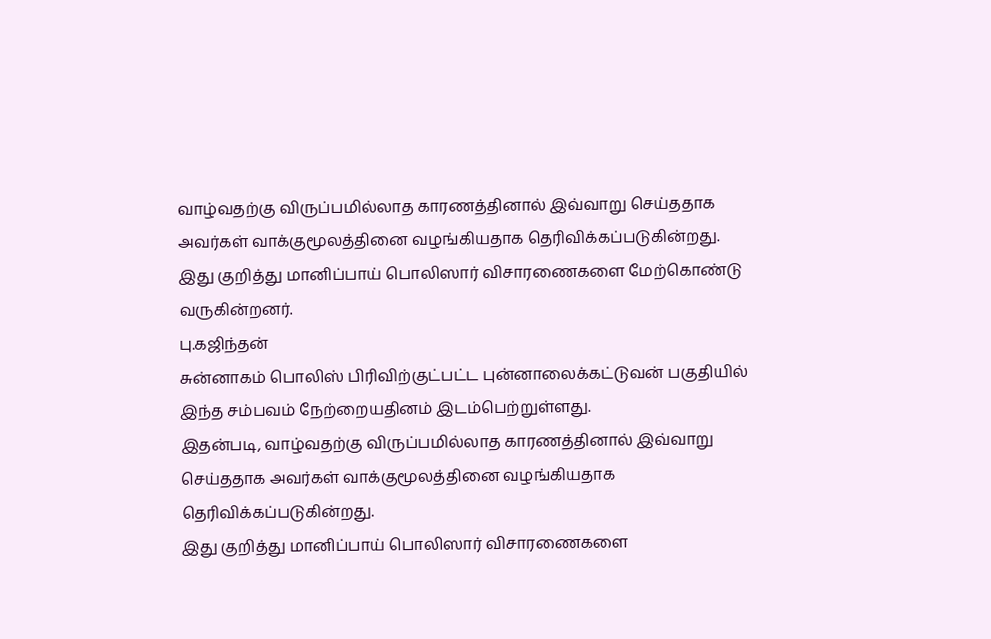வாழ்வதற்கு விருப்பமில்லாத காரணத்தினால் இவ்வாறு செய்ததாக அவர்கள் வாக்குமூலத்தினை வழங்கியதாக தெரிவிக்கப்படுகின்றது.
இது குறித்து மானிப்பாய் பொலிஸார் விசாரணைகளை மேற்கொண்டு வருகின்றனர்.
பு.கஜிந்தன்
சுன்னாகம் பொலிஸ் பிரிவிற்குட்பட்ட புன்னாலைக்கட்டுவன் பகுதியில் இந்த சம்பவம் நேற்றையதினம் இடம்பெற்றுள்ளது.
இதன்படி, வாழ்வதற்கு விருப்பமில்லாத காரணத்தினால் இவ்வாறு செய்ததாக அவர்கள் வாக்குமூலத்தினை வழங்கியதாக தெரிவிக்கப்படுகின்றது.
இது குறித்து மானிப்பாய் பொலிஸார் விசாரணைகளை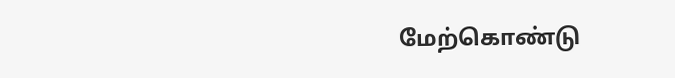மேற்கொண்டு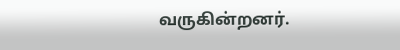வருகின்றனர்.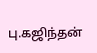பு.கஜிந்தன்